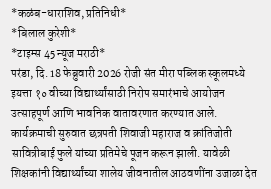*कळंब-धाराशिव, प्रतिनिधी*
*बिलाल कुरेशी*
*टाइम्स 45 न्यूज मराठी*
परंडा, दि. 18 फेब्रुवारी 2026 रोजी संत मीरा पब्लिक स्कूलमध्ये इयत्ता १० वीच्या विद्यार्थ्यांसाठी निरोप समारंभाचे आयोजन उत्साहपूर्ण आणि भावनिक वातावरणात करण्यात आले.
कार्यक्रमाची सुरुवात छत्रपती शिवाजी महाराज व क्रांतिजोती सावित्रीबाई फुले यांच्या प्रतिमेचे पूजन करून झाली. यावेळी शिक्षकांनी विद्यार्थ्यांच्या शालेय जीवनातील आठवणींना उजाळा देत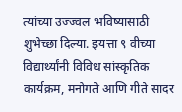त्यांच्या उज्ज्वल भविष्यासाठी शुभेच्छा दिल्या. इयत्ता ९ वीच्या विद्यार्थ्यांनी विविध सांस्कृतिक कार्यक्रम, मनोगते आणि गीते सादर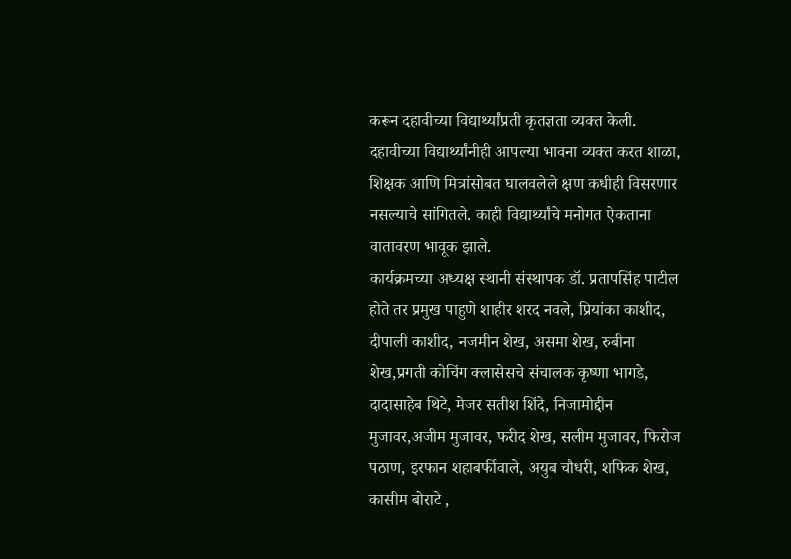करून दहावीच्या विद्यार्थ्यांप्रती कृतज्ञता व्यक्त केली.
दहावीच्या विद्यार्थ्यांनीही आपल्या भावना व्यक्त करत शाळा, शिक्षक आणि मित्रांसोबत घालवलेले क्षण कधीही विसरणार नसल्याचे सांगितले. काही विद्यार्थ्यांचे मनोगत ऐकताना वातावरण भावूक झाले.
कार्यक्रमच्या अध्यक्ष स्थानी संस्थापक डॉ. प्रतापसिंह पाटील होते तर प्रमुख पाहुणे शाहीर शरद नवले, प्रियांका काशीद, दीपाली काशीद, नजमीन शेख, असमा शेख, रुबीना शेख,प्रगती कोचिंग क्लासेसचे संचालक कृष्णा भागडे, दादासाहेब थिटे, मेजर सतीश शिंदे, निजामोद्दीन मुजावर,अजीम मुजावर, फरीद शेख, सलीम मुजावर, फिरोज पठाण, इरफान शहाबर्फीवाले, अयुब चौधरी, शफिक शेख, कासीम बोराटे ,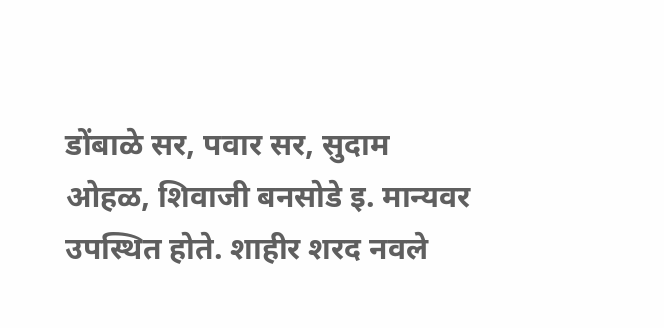डोंबाळे सर, पवार सर, सुदाम ओहळ, शिवाजी बनसोडे इ. मान्यवर उपस्थित होते. शाहीर शरद नवले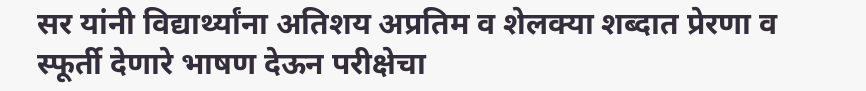सर यांनी विद्यार्थ्यांना अतिशय अप्रतिम व शेलक्या शब्दात प्रेरणा व स्फूर्ती देणारे भाषण देऊन परीक्षेचा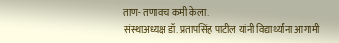ताण- तणावच कमी केला.
संस्थाअध्यक्ष डॉ. प्रतापसिंह पाटील यांनी विद्यार्थ्यांना आगामी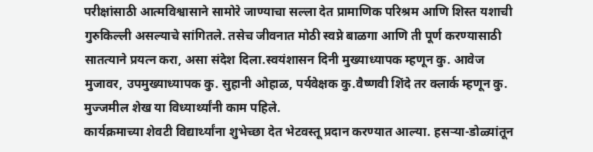परीक्षांसाठी आत्मविश्वासाने सामोरे जाण्याचा सल्ला देत प्रामाणिक परिश्रम आणि शिस्त यशाची गुरुकिल्ली असल्याचे सांगितले. तसेच जीवनात मोठी स्वप्ने बाळगा आणि ती पूर्ण करण्यासाठी सातत्याने प्रयत्न करा, असा संदेश दिला.स्वयंशासन दिनी मुख्याध्यापक म्हणून कु. आवेज मुजावर, उपमुख्याध्यापक कु. सुहानी ओहाळ, पर्यवेक्षक कु.वैष्णवी शिंदे तर क्लार्क म्हणून कु. मुज्जमील शेख या विध्यार्थ्यांनी काम पहिले.
कार्यक्रमाच्या शेवटी विद्यार्थ्यांना शुभेच्छा देत भेटवस्तू प्रदान करण्यात आल्या. हसऱ्या-डोळ्यांतून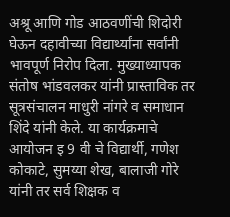अश्रू आणि गोड आठवणींची शिदोरी घेऊन दहावीच्या विद्यार्थ्यांना सर्वांनी भावपूर्ण निरोप दिला. मुख्याध्यापक संतोष भांडवलकर यांनी प्रास्ताविक तर सूत्रसंचालन माधुरी नांगरे व समाधान शिंदे यांनी केले. या कार्यक्रमाचे आयोजन इ 9 वी चे विद्यार्थी, गणेश कोकाटे, सुमय्या शेख, बालाजी गोरे यांनी तर सर्व शिक्षक व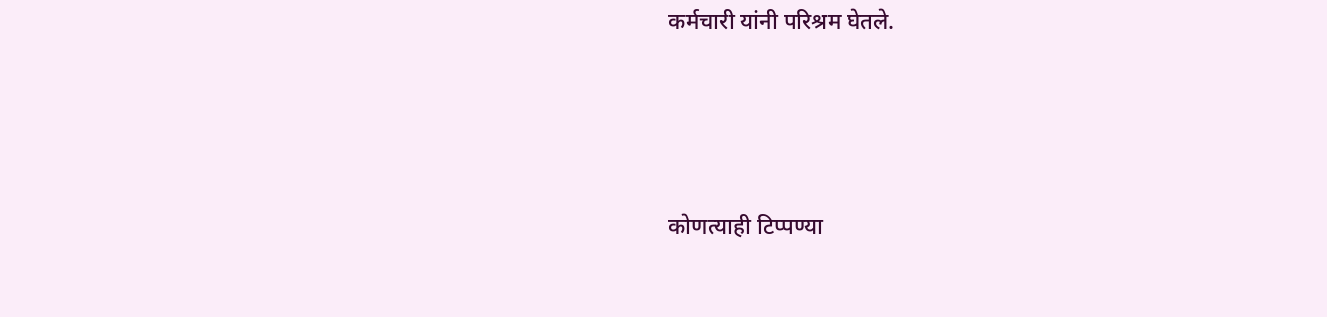कर्मचारी यांनी परिश्रम घेतले.






कोणत्याही टिप्पण्या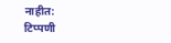नाहीत:
टिप्पणी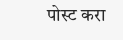पोस्ट करा